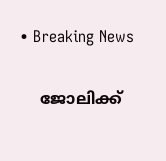• Breaking News

    ജോലിക്ക്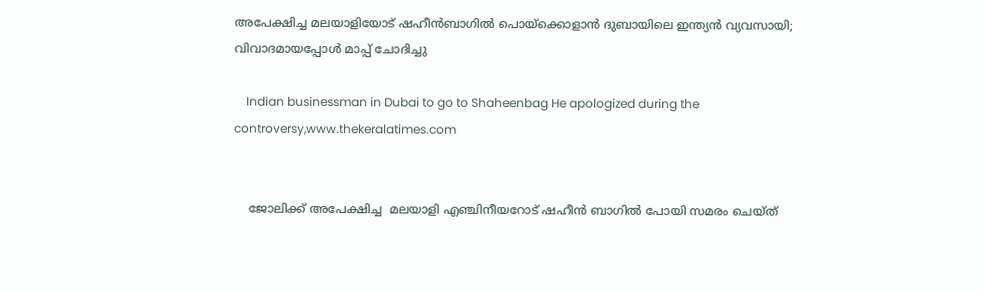അപേക്ഷിച്ച മലയാളിയോട് ഷഹീന്‍ബാഗില്‍ പൊയ്ക്കൊളാന്‍ ദുബായിലെ ഇന്ത്യന്‍ വ്യവസായി; വിവാദമായപ്പോള്‍ മാപ്പ് ചോദിച്ചു

    Indian businessman in Dubai to go to Shaheenbag He apologized during the controversy,www.thekeralatimes.com


    ജോലിക്ക് അപേക്ഷിച്ച  മലയാളി എഞ്ചിനീയറോട് ഷഹീന്‍ ബാഗില്‍ പോയി സമരം ചെയ്ത്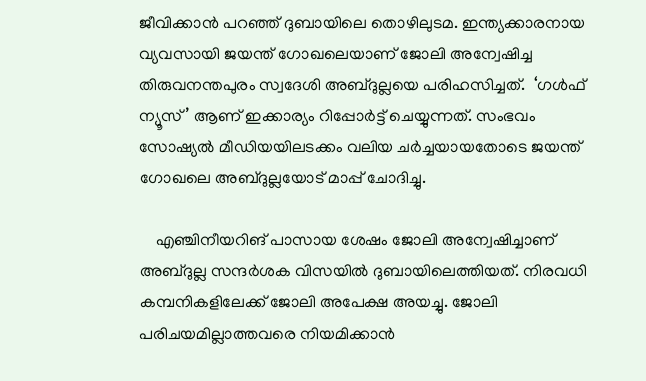ജീവിക്കാന്‍ പറഞ്ഞ് ദുബായിലെ തൊഴിലുടമ. ഇന്ത്യക്കാരനായ വ്യവസായി ജയന്ത് ഗോഖലെയാണ് ജോലി അന്വേഷിച്ച തിരുവനന്തപുരം സ്വദേശി അബ്‍ദുല്ലയെ പരിഹസിച്ചത്.  ‘ഗള്‍ഫ് ന്യൂസ്’ ആണ് ഇക്കാര്യം റിപ്പോര്‍ട്ട് ചെയ്യുന്നത്. സംഭവം സോഷ്യല്‍ മീഡിയയിലടക്കം വലിയ ചര്‍ച്ചയായതോടെ ജയന്ത് ഗോഖലെ അബ്ദുല്ലയോട് മാപ്പ് ചോദിച്ചു.

    എഞ്ചിനീയറിങ് പാസായ ശേഷം ജോലി അന്വേഷിച്ചാണ് അബ്‍ദുല്ല സന്ദര്‍ശക വിസയില്‍ ദുബായിലെത്തിയത്. നിരവധി കമ്പനികളിലേക്ക് ജോലി അപേക്ഷ അയച്ചു. ജോലി പരിചയമില്ലാത്തവരെ നിയമിക്കാന്‍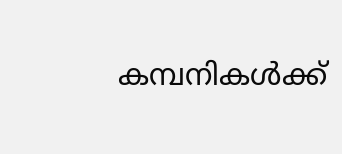കമ്പനികള്‍ക്ക്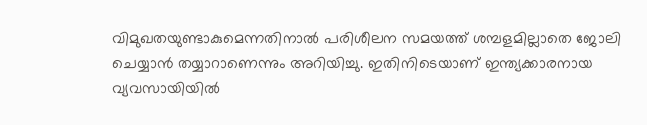വിമുഖതയുണ്ടാകുമെന്നതിനാല്‍ പരിശീലന സമയത്ത് ശമ്പളമില്ലാതെ ജോലി ചെയ്യാന്‍ തയ്യാറാണെന്നും അറിയിച്ചു. ഇതിനിടെയാണ് ഇന്ത്യക്കാരനായ വ്യവസായിയില്‍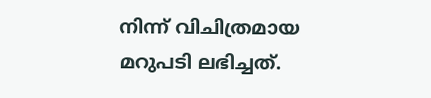നിന്ന് വിചിത്രമായ മറുപടി ലഭിച്ചത്.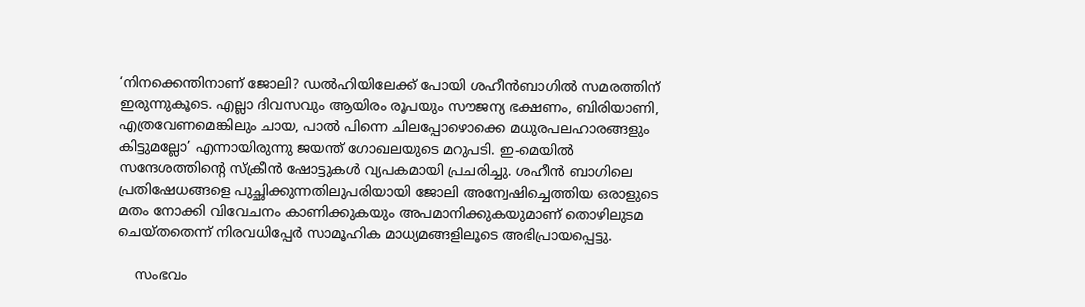‘നിനക്കെന്തിനാണ് ജോലി? ഡല്‍ഹിയിലേക്ക് പോയി ശഹീന്‍ബാഗില്‍ സമരത്തിന് ഇരുന്നുകൂടെ. എല്ലാ ദിവസവും ആയിരം രൂപയും സൗജന്യ ഭക്ഷണം, ബിരിയാണി, എത്രവേണമെങ്കിലും ചായ, പാല്‍ പിന്നെ ചിലപ്പോഴൊക്കെ മധുരപലഹാരങ്ങളും കിട്ടുമല്ലോ’ എന്നായിരുന്നു ജയന്ത് ഗോഖലയുടെ മറുപടി. ഇ-മെയില്‍ സന്ദേശത്തിന്റെ സ്ക്രീന്‍ ഷോട്ടുകള്‍ വ്യപകമായി പ്രചരിച്ചു. ശഹീന്‍ ബാഗിലെ പ്രതിഷേധങ്ങളെ പുച്ഛിക്കുന്നതിലുപരിയായി ജോലി അന്വേഷിച്ചെത്തിയ ഒരാളുടെ മതം നോക്കി വിവേചനം കാണിക്കുകയും അപമാനിക്കുകയുമാണ് തൊഴിലുടമ ചെയ്തതെന്ന് നിരവധിപ്പേര്‍ സാമൂഹിക മാധ്യമങ്ങളിലൂടെ അഭിപ്രായപ്പെട്ടു.

    സംഭവം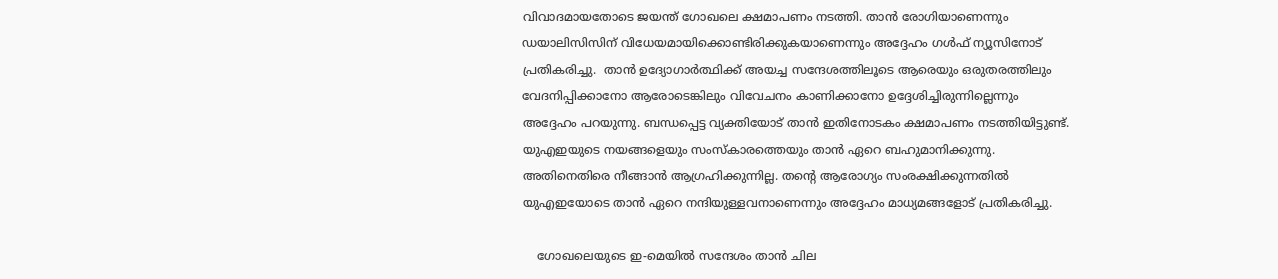വിവാദമായതോടെ ജയന്ത് ഗോഖലെ ക്ഷമാപണം നടത്തി. താന്‍ രോഗിയാണെന്നും ഡയാലിസിസിന് വിധേയമായിക്കൊണ്ടിരിക്കുകയാണെന്നും അദ്ദേഹം ഗള്‍ഫ് ന്യൂസിനോട് പ്രതികരിച്ചു.  താന്‍ ഉദ്യോഗാര്‍ത്ഥിക്ക് അയച്ച സന്ദേശത്തിലൂടെ ആരെയും ഒരുതരത്തിലും വേദനിപ്പിക്കാനോ ആരോടെങ്കിലും വിവേചനം കാണിക്കാനോ ഉദ്ദേശിച്ചിരുന്നില്ലെന്നും  അദ്ദേഹം പറയുന്നു. ബന്ധപ്പെട്ട വ്യക്തിയോട് താന്‍ ഇതിനോടകം ക്ഷമാപണം നടത്തിയിട്ടുണ്ട്. യുഎഇയുടെ നയങ്ങളെയും സംസ്കാരത്തെയും താന്‍ ഏറെ ബഹുമാനിക്കുന്നു. അതിനെതിരെ നീങ്ങാന്‍ ആഗ്രഹിക്കുന്നില്ല. തന്റെ ആരോഗ്യം സംരക്ഷിക്കുന്നതില്‍ യുഎഇയോടെ താന്‍ ഏറെ നന്ദിയുള്ളവനാണെന്നും അദ്ദേഹം മാധ്യമങ്ങളോട് പ്രതികരിച്ചു.

    ഗോഖലെയുടെ ഇ-മെയില്‍ സന്ദേശം താന്‍ ചില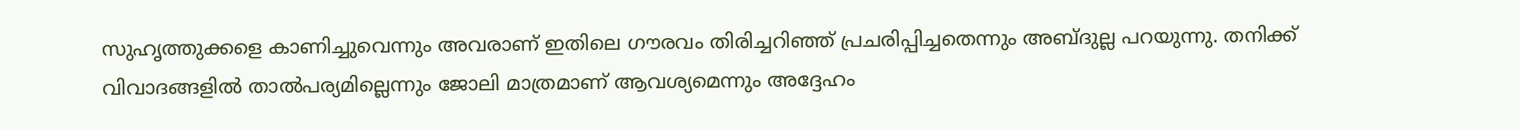സുഹൃത്തുക്കളെ കാണിച്ചുവെന്നും അവരാണ് ഇതിലെ ഗൗരവം തിരിച്ചറി‌ഞ്ഞ് പ്രചരിപ്പിച്ചതെന്നും അബ്‍ദുല്ല പറയുന്നു. തനിക്ക് വിവാദങ്ങളില്‍ താല്‍പര്യമില്ലെന്നും ജോലി മാത്രമാണ് ആവശ്യമെന്നും അദ്ദേഹം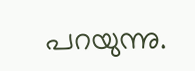പറയുന്നു.